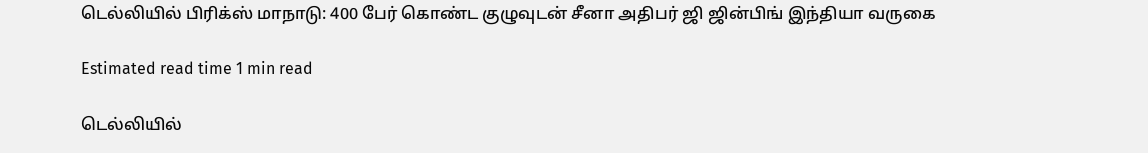டெல்லியில் பிரிக்ஸ் மாநாடு: 400 பேர் கொண்ட குழுவுடன் சீனா அதிபர் ஜி ஜின்பிங் இந்தியா வருகை

Estimated read time 1 min read

டெல்லியில்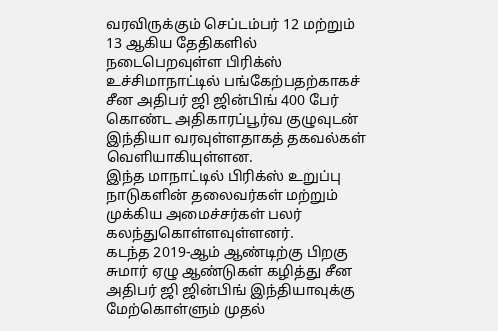வரவிருக்கும் செப்டம்பர் 12 மற்றும் 13 ஆகிய தேதிகளில் நடைபெறவுள்ள பிரிக்ஸ் உச்சிமாநாட்டில் பங்கேற்பதற்காகச் சீன அதிபர் ஜி ஜின்பிங் 400 பேர் கொண்ட அதிகாரப்பூர்வ குழுவுடன் இந்தியா வரவுள்ளதாகத் தகவல்கள் வெளியாகியுள்ளன.
இந்த மாநாட்டில் பிரிக்ஸ் உறுப்பு நாடுகளின் தலைவர்கள் மற்றும் முக்கிய அமைச்சர்கள் பலர் கலந்துகொள்ளவுள்ளனர்.
கடந்த 2019-ஆம் ஆண்டிற்கு பிறகு சுமார் ஏழு ஆண்டுகள் கழித்து சீன அதிபர் ஜி ஜின்பிங் இந்தியாவுக்கு மேற்கொள்ளும் முதல்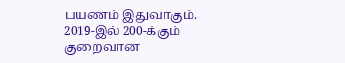பயணம் இதுவாகும்.
2019-இல் 200-க்கும் குறைவான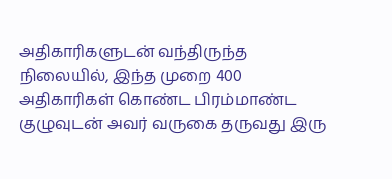அதிகாரிகளுடன் வந்திருந்த நிலையில், இந்த முறை 400 அதிகாரிகள் கொண்ட பிரம்மாண்ட குழுவுடன் அவர் வருகை தருவது இரு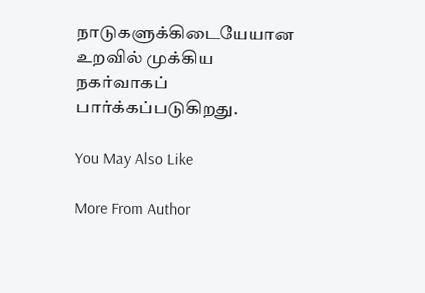நாடுகளுக்கிடையேயான உறவில் முக்கிய நகர்வாகப் பார்க்கப்படுகிறது.

You May Also Like

More From Author